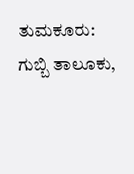ತುಮಕೂರು: ಗುಬ್ಬಿ ತಾಲೂಕು,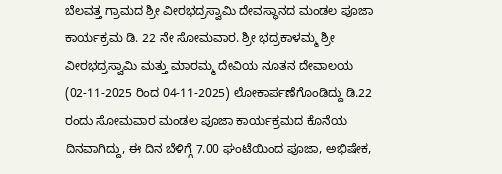ಬೆಲವತ್ತ ಗ್ರಾಮದ ಶ್ರೀ ವೀರಭದ್ರಸ್ವಾಮಿ ದೇವಸ್ಥಾನದ ಮಂಡಲ ಪೂಜಾ ಕಾರ್ಯಕ್ರಮ ಡಿ. 22 ನೇ ಸೋಮವಾರ. ಶ್ರೀ ಭದ್ರಕಾಳಮ್ಮ ಶ್ರೀ ವೀರಭದ್ರಸ್ವಾಮಿ ಮತ್ತು ಮಾರಮ್ಮ ದೇವಿಯ ನೂತನ ದೇವಾಲಯ (02-11-2025 ರಿಂದ 04-11-2025) ಲೋಕಾರ್ಪಣೆಗೊಂಡಿದ್ದು ಡಿ.22 ರಂದು ಸೋಮವಾರ ಮಂಡಲ ಪೂಜಾ ಕಾರ್ಯಕ್ರಮದ ಕೊನೆಯ ದಿನವಾಗಿದ್ದು, ಈ ದಿನ ಬೆಳಿಗ್ಗೆ 7.00 ಘಂಟೆಯಿಂದ ಪೂಜಾ, ಅಭಿಷೇಕ,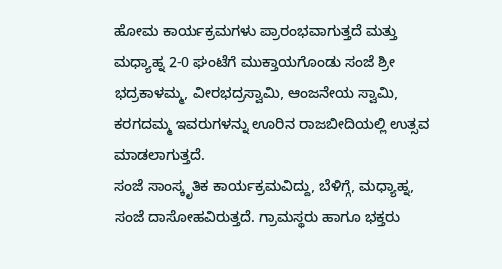ಹೋಮ ಕಾರ್ಯಕ್ರಮಗಳು ಪ್ರಾರಂಭವಾಗುತ್ತದೆ ಮತ್ತು ಮಧ್ಯಾಹ್ನ 2-0 ಘಂಟೆಗೆ ಮುಕ್ತಾಯಗೊಂಡು ಸಂಜೆ ಶ್ರೀ ಭದ್ರಕಾಳಮ್ಮ, ವೀರಭದ್ರಸ್ವಾಮಿ, ಆಂಜನೇಯ ಸ್ವಾಮಿ, ಕರಗದಮ್ಮ ಇವರುಗಳನ್ನು ಊರಿನ ರಾಜಬೀದಿಯಲ್ಲಿ ಉತ್ಸವ ಮಾಡಲಾಗುತ್ತದೆ.
ಸಂಜೆ ಸಾಂಸ್ಕೃತಿಕ ಕಾರ್ಯಕ್ರಮವಿದ್ದು, ಬೆಳಿಗ್ಗೆ, ಮಧ್ಯಾಹ್ನ, ಸಂಜೆ ದಾಸೋಹವಿರುತ್ತದೆ. ಗ್ರಾಮಸ್ಥರು ಹಾಗೂ ಭಕ್ತರು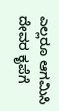ಎಲ್ಲರೂ ಆಗಮಿಸಿ ದೇವರ ಕೃಪೆಗೆ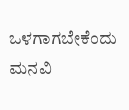ಒಳಗಾಗಬೇಕೆಂದು ಮನವಿ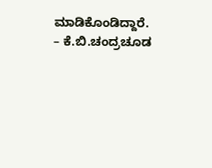ಮಾಡಿಕೊಂಡಿದ್ದಾರೆ.
– ಕೆ.ಬಿ.ಚಂದ್ರಚೂಡ